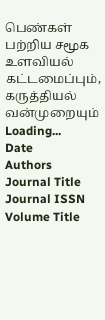பெண்கள் பற்றிய சமூக உளவியல் கட்டமைப்பும், கருத்தியல் வன்முறையும்
Loading...
Date
Authors
Journal Title
Journal ISSN
Volume Title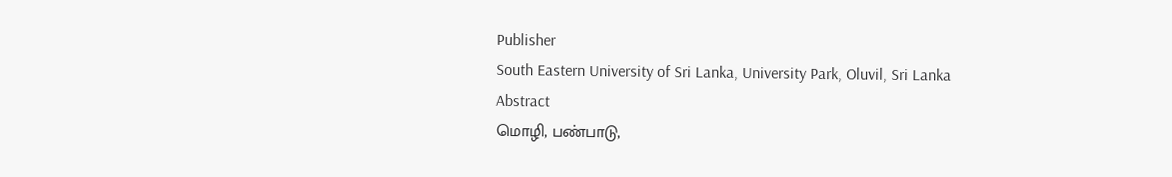Publisher
South Eastern University of Sri Lanka, University Park, Oluvil, Sri Lanka
Abstract
மொழி, பண்பாடு,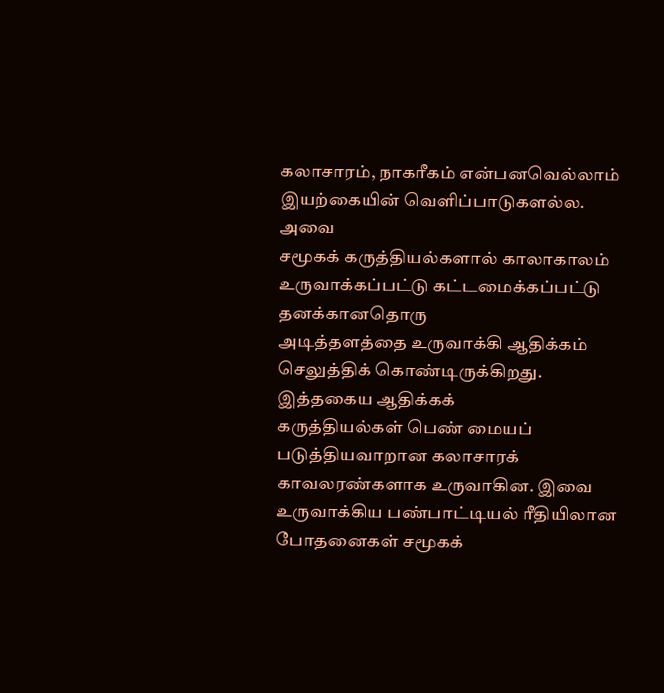கலாசாரம், நாகரீகம் என்பனவெல்லாம் இயற்கையின் வெளிப்பாடுகளல்ல. அவை
சமூகக் கருத்தியல்களால் காலாகாலம் உருவாக்கப்பட்டு கட்டமைக்கப்பட்டு தனக்கானதொரு
அடித்தளத்தை உருவாக்கி ஆதிக்கம் செலுத்திக் கொண்டிருக்கிறது. இத்தகைய ஆதிக்கக்
கருத்தியல்கள் பெண் மையப் படுத்தியவாறான கலாசாரக் காவலரண்களாக உருவாகின. இவை
உருவாக்கிய பண்பாட்டியல் ரீதியிலான போதனைகள் சமூகக்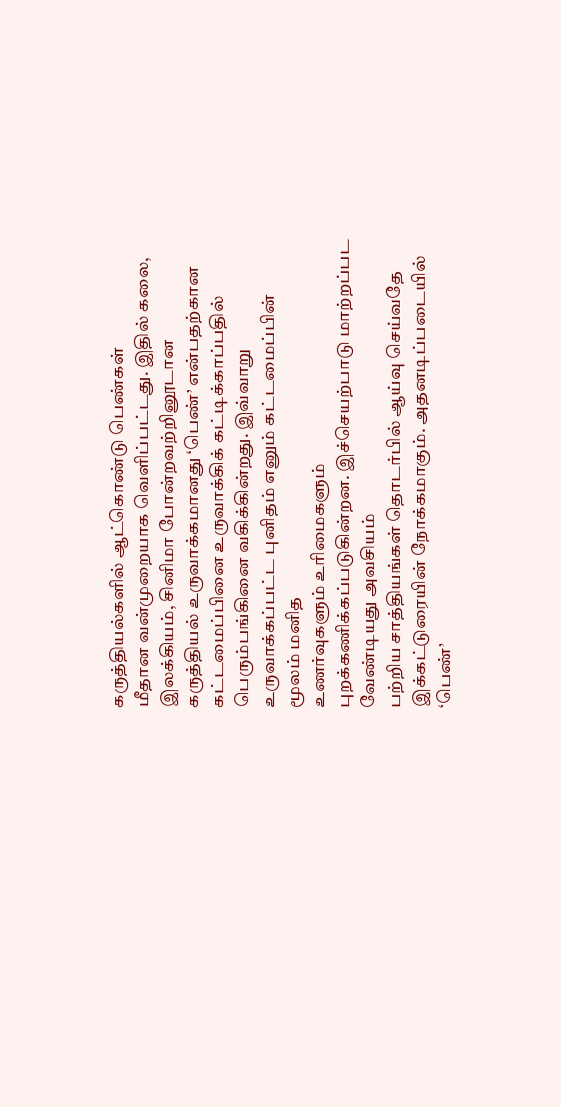கருத்தியல்களில் ஆட்கொண்டு பெண்கள்
மீதான வன்முறையாக வெளிப்பட்டது. இதில் கலை, இலக்கியம், சினிமா போன்றவற்றினூடான
கருத்தியல் உருவாக்கமானது ‘பெண்’ என்பதற்கான கட்டமைப்பினை உருவாக்கிக் கட்டிக்காப்பதில்
பெரும்பங்கினை வகிக்கின்றது. இவ்வாறு உருவாக்கப்பட்ட புனிதம் எனும் கட்டமைப்பின் மூலம் மனித
உணர்வுகளும் உரிமைகளும் புறக்கணிக்கப்படுகின்றன. இச்செயற்பாடு மாற்றப்பட வேண்டியது அவசியம்
பற்றிய சாத்தியங்கள் தொடர்பில் ஆய்வு செய்வதே இக்கட்டுரையின் நோக்கமாகும். அதனடிப்படையில்
‘பெண்’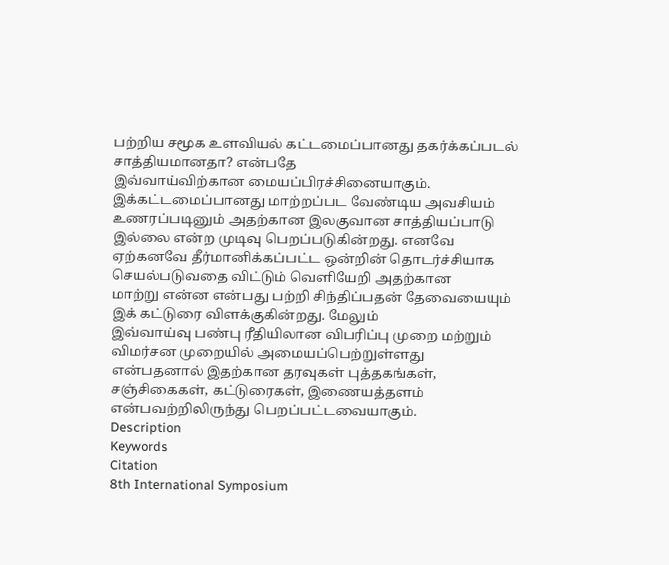பற்றிய சமூக உளவியல் கட்டமைப்பானது தகர்க்கப்படல் சாத்தியமானதா? என்பதே
இவ்வாய்விற்கான மையப்பிரச்சினையாகும். இக்கட்டமைப்பானது மாற்றப்பட வேண்டிய அவசியம்
உணரப்படினும் அதற்கான இலகுவான சாத்தியப்பாடு இல்லை என்ற முடிவு பெறப்படுகின்றது. எனவே
ஏற்கனவே தீர்மானிக்கப்பட்ட ஒன்றின் தொடர்ச்சியாக செயல்படுவதை விட்டும் வெளியேறி அதற்கான
மாற்று என்ன என்பது பற்றி சிந்திப்பதன் தேவையையும் இக் கட்டுரை விளக்குகின்றது. மேலும்
இவ்வாய்வு பண்பு ரீதியிலான விபரிப்பு முறை மற்றும் விமர்சன முறையில் அமையப்பெற்றுள்ளது
என்பதனால் இதற்கான தரவுகள் புத்தகங்கள், சஞ்சிகைகள், கட்டுரைகள், இணையத்தளம்
என்பவற்றிலிருந்து பெறப்பட்டவையாகும்.
Description
Keywords
Citation
8th International Symposium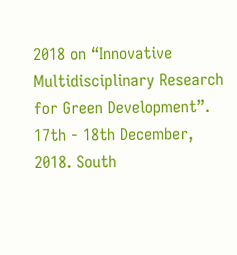2018 on “Innovative Multidisciplinary Research for Green Development”. 17th - 18th December, 2018. South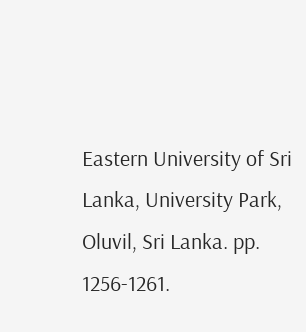Eastern University of Sri Lanka, University Park, Oluvil, Sri Lanka. pp. 1256-1261.